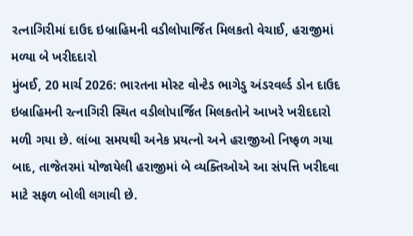રત્નાગિરીમાં દાઉદ ઇબ્રાહિમની વડીલોપાર્જિત મિલકતો વેચાઈ, હરાજીમાં મળ્યા બે ખરીદદારો
મુંબઈ, 20 માર્ચ 2026: ભારતના મોસ્ટ વોન્ટેડ ભાગેડુ અંડરવર્લ્ડ ડોન દાઉદ ઇબ્રાહિમની રત્નાગિરી સ્થિત વડીલોપાર્જિત મિલકતોને આખરે ખરીદદારો મળી ગયા છે. લાંબા સમયથી અનેક પ્રયત્નો અને હરાજીઓ નિષ્ફળ ગયા બાદ, તાજેતરમાં યોજાયેલી હરાજીમાં બે વ્યક્તિઓએ આ સંપત્તિ ખરીદવા માટે સફળ બોલી લગાવી છે.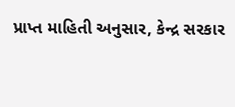પ્રાપ્ત માહિતી અનુસાર, કેન્દ્ર સરકાર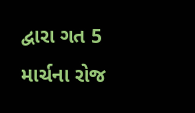દ્વારા ગત 5 માર્ચના રોજ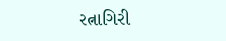રત્નાગિરી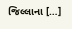જિલ્લાના […]